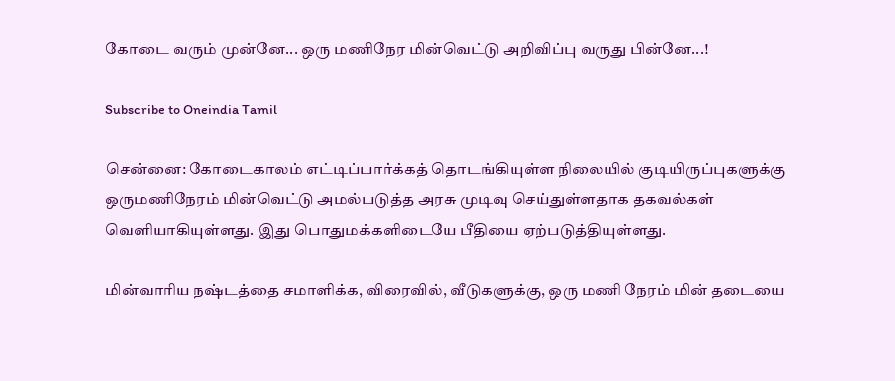கோடை வரும் முன்னே... ஒரு மணிநேர மின்வெட்டு அறிவிப்பு வருது பின்னே...!

Subscribe to Oneindia Tamil

சென்னை: கோடைகாலம் எட்டிப்பார்க்கத் தொடங்கியுள்ள நிலையில் குடியிருப்புகளுக்கு ஒருமணிநேரம் மின்வெட்டு அமல்படுத்த அரசு முடிவு செய்துள்ளதாக தகவல்கள் வெளியாகியுள்ளது. இது பொதுமக்களிடையே பீதியை ஏற்படுத்தியுள்ளது.

மின்வாரிய நஷ்டத்தை சமாளிக்க, விரைவில், வீடுகளுக்கு, ஒரு மணி நேரம் மின் தடையை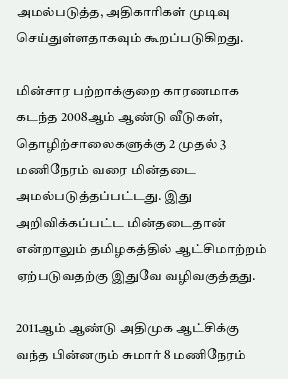அமல்படுத்த, அதிகாரிகள் முடிவு செய்துள்ளதாகவும் கூறப்படுகிறது.

மின்சார பற்றாக்குறை காரணமாக கடந்த 2008ஆம் ஆண்டு வீடுகள், தொழிற்சாலைகளுக்கு 2 முதல் 3 மணிநேரம் வரை மின்தடை அமல்படுத்தப்பட்டது. இது அறிவிக்கப்பட்ட மின்தடைதான் என்றாலும் தமிழகத்தில் ஆட்சிமாற்றம் ஏற்படுவதற்கு இதுவே வழிவகுத்தது.

2011ஆம் ஆண்டு அதிமுக ஆட்சிக்கு வந்த பின்னரும் சுமார் 8 மணிநேரம்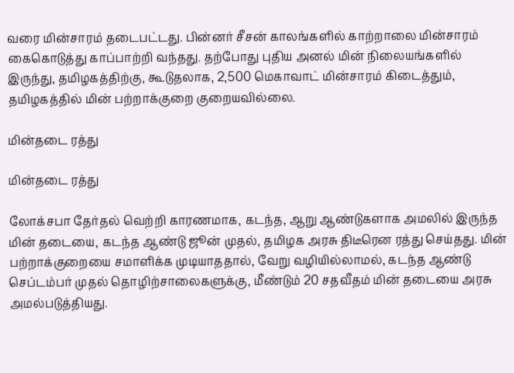வரை மின்சாரம் தடைபட்டது. பின்னர் சீசன் காலங்களில் காற்றாலை மின்சாரம் கைகொடுத்து காப்பாற்றி வந்தது. தற்போது புதிய அனல் மின் நிலையங்களில் இருந்து, தமிழகத்திற்கு, கூடுதலாக, 2,500 மெகாவாட் மின்சாரம் கிடைத்தும், தமிழகத்தில் மின் பற்றாக்குறை குறையவில்லை.

மின்தடை ரத்து

மின்தடை ரத்து

லோக்சபா தேர்தல் வெற்றி காரணமாக, கடந்த, ஆறு ஆண்டுகளாக அமலில் இருந்த மின் தடையை, கடந்த ஆண்டு ஜூன் முதல், தமிழக அரசு திடீரென ரத்து செய்தது. மின் பற்றாக்குறையை சமாளிக்க முடியாததால், வேறு வழியில்லாமல், கடந்த ஆண்டு செப்டம்பர் முதல் தொழிற்சாலைகளுக்கு, மீண்டும் 20 சதவீதம் மின் தடையை அரசு அமல்படுத்தியது.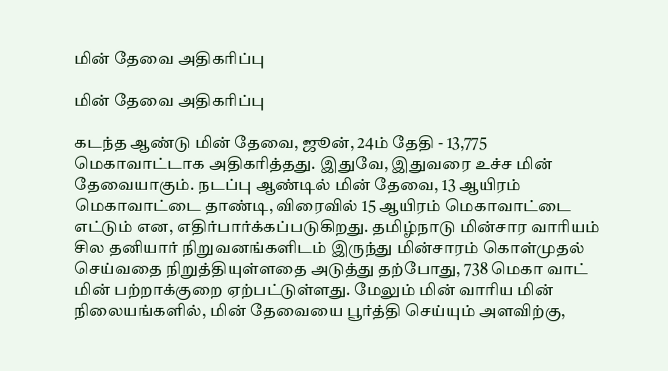மின் தேவை அதிகரிப்பு

மின் தேவை அதிகரிப்பு

கடந்த ஆண்டு மின் தேவை, ஜூன், 24ம் தேதி - 13,775 மெகாவாட்டாக அதிகரித்தது. இதுவே, இதுவரை உச்ச மின் தேவையாகும். நடப்பு ஆண்டில் மின் தேவை, 13 ஆயிரம் மெகாவாட்டை தாண்டி, விரைவில் 15 ஆயிரம் மெகாவாட்டை எட்டும் என, எதிர்பார்க்கப்படுகிறது. தமிழ்நாடு மின்சார வாரியம் சில தனியார் நிறுவனங்களிடம் இருந்து மின்சாரம் கொள்முதல் செய்வதை நிறுத்தியுள்ளதை அடுத்து தற்போது, 738 மெகா வாட் மின் பற்றாக்குறை ஏற்பட்டுள்ளது. மேலும் மின் வாரிய மின் நிலையங்களில், மின் தேவையை பூர்த்தி செய்யும் அளவிற்கு,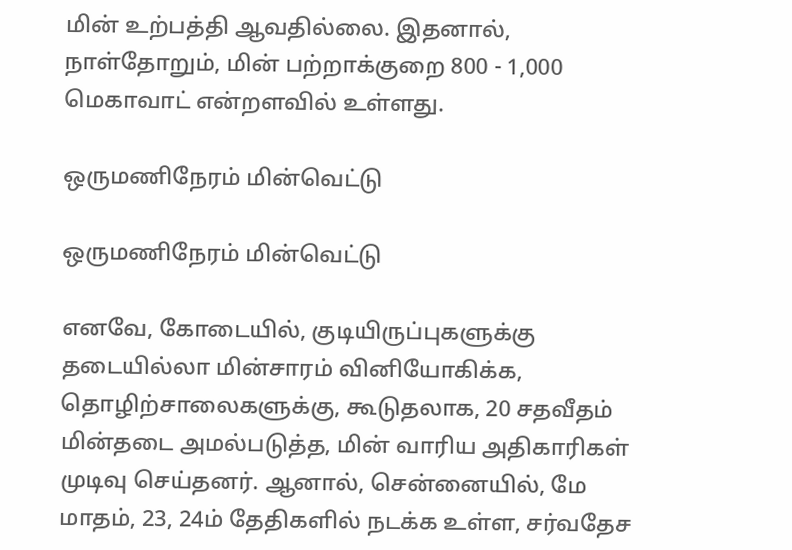மின் உற்பத்தி ஆவதில்லை. இதனால், நாள்தோறும், மின் பற்றாக்குறை 800 - 1,000 மெகாவாட் என்றளவில் உள்ளது.

ஒருமணிநேரம் மின்வெட்டு

ஒருமணிநேரம் மின்வெட்டு

எனவே, கோடையில், குடியிருப்புகளுக்கு தடையில்லா மின்சாரம் வினியோகிக்க, தொழிற்சாலைகளுக்கு, கூடுதலாக, 20 சதவீதம் மின்தடை அமல்படுத்த, மின் வாரிய அதிகாரிகள் முடிவு செய்தனர். ஆனால், சென்னையில், மே மாதம், 23, 24ம் தேதிகளில் நடக்க உள்ள, சர்வதேச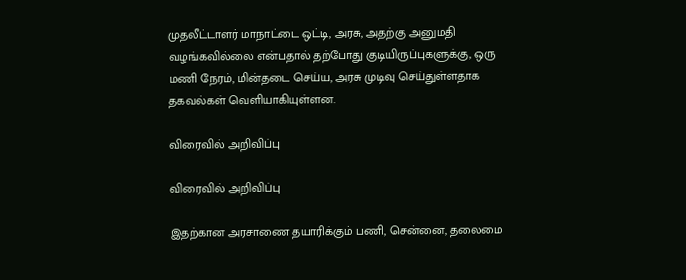முதலீட்டாளர் மாநாட்டை ஒட்டி, அரசு, அதற்கு அனுமதி வழங்கவில்லை என்பதால் தற்போது குடியிருப்புகளுக்கு, ஒரு மணி நேரம், மின்தடை செய்ய, அரசு முடிவு செய்துள்ளதாக தகவல்கள் வெளியாகியுள்ளன.

விரைவில் அறிவிப்பு

விரைவில் அறிவிப்பு

இதற்கான அரசாணை தயாரிக்கும் பணி, சென்னை, தலைமை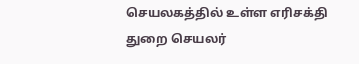செயலகத்தில் உள்ள எரிசக்தி துறை செயலர்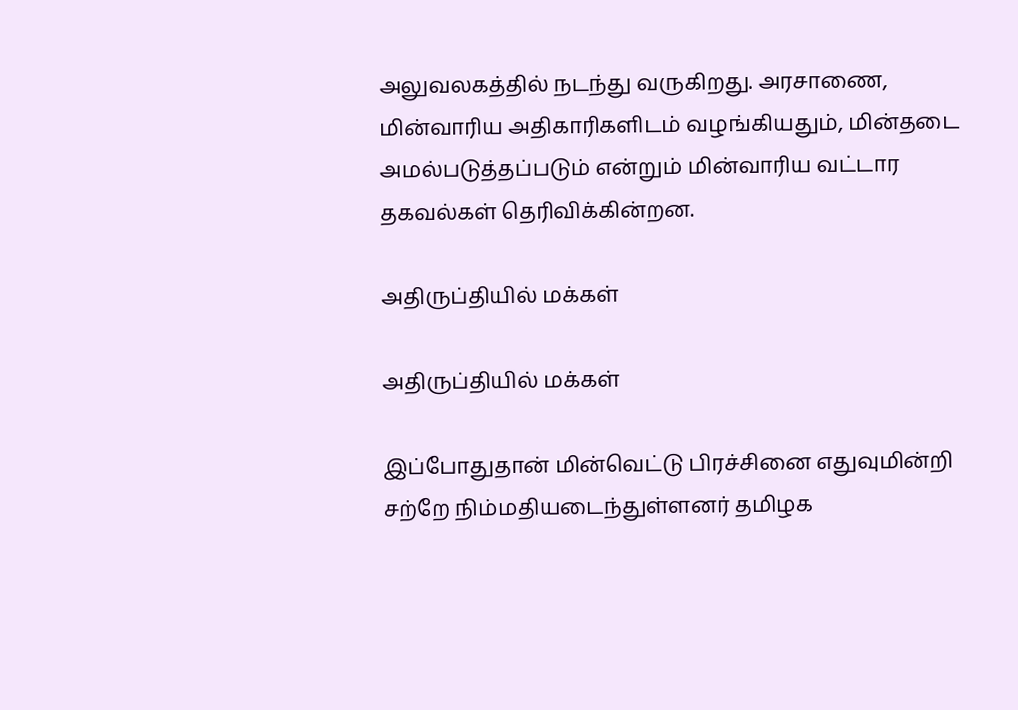அலுவலகத்தில் நடந்து வருகிறது. அரசாணை, மின்வாரிய அதிகாரிகளிடம் வழங்கியதும், மின்தடை அமல்படுத்தப்படும் என்றும் மின்வாரிய வட்டார தகவல்கள் தெரிவிக்கின்றன.

அதிருப்தியில் மக்கள்

அதிருப்தியில் மக்கள்

இப்போதுதான் மின்வெட்டு பிரச்சினை எதுவுமின்றி சற்றே நிம்மதியடைந்துள்ளனர் தமிழக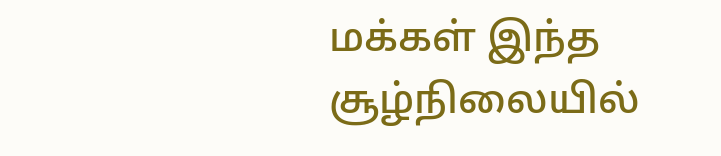மக்கள் இந்த சூழ்நிலையில்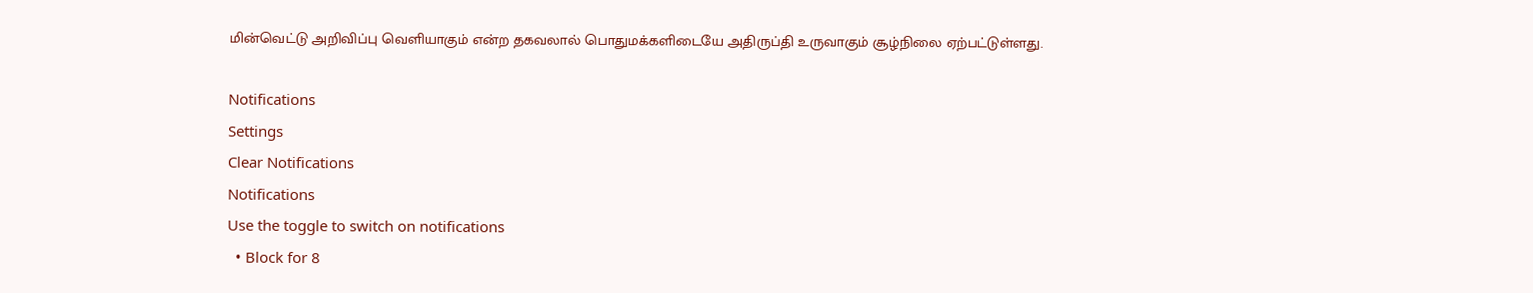மின்வெட்டு அறிவிப்பு வெளியாகும் என்ற தகவலால் பொதுமக்களிடையே அதிருப்தி உருவாகும் சூழ்நிலை ஏற்பட்டுள்ளது.

Notifications
Settings
Clear Notifications
Notifications
Use the toggle to switch on notifications
  • Block for 8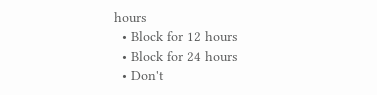hours
  • Block for 12 hours
  • Block for 24 hours
  • Don't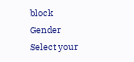block
Gender
Select your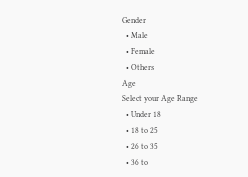Gender
  • Male
  • Female
  • Others
Age
Select your Age Range
  • Under 18
  • 18 to 25
  • 26 to 35
  • 36 to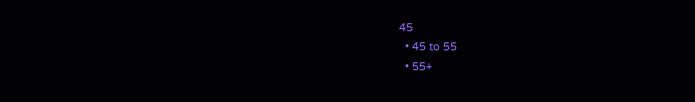45
  • 45 to 55
  • 55+